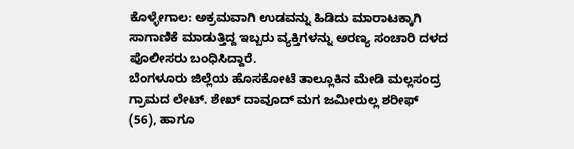ಕೊಳ್ಳೇಗಾಲ: ಅಕ್ರಮವಾಗಿ ಉಡವನ್ನು ಹಿಡಿದು ಮಾರಾಟಕ್ಕಾಗಿ ಸಾಗಾಣಿಕೆ ಮಾಡುತ್ತಿದ್ದ ಇಬ್ಬರು ವ್ಯಕ್ತಿಗಳನ್ನು ಅರಣ್ಯ ಸಂಚಾರಿ ದಳದ ಪೊಲೀಸರು ಬಂಧಿಸಿದ್ದಾರೆ.
ಬೆಂಗಳೂರು ಜಿಲ್ಲೆಯ ಹೊಸಕೋಟೆ ತಾಲ್ಲೂಕಿನ ಮೇಡಿ ಮಲ್ಲಸಂದ್ರ ಗ್ರಾಮದ ಲೇಟ್. ಶೇಖ್ ದಾವೂದ್ ಮಗ ಜಮೀರುಲ್ಲ ಶರೀಫ್ (56), ಹಾಗೂ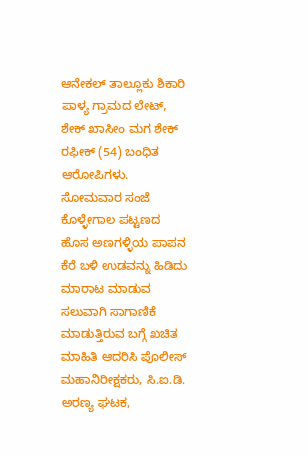ಆನೇಕಲ್ ತಾಲ್ಲೂಕು ಶಿಕಾರಿ ಪಾಳ್ಯ ಗ್ರಾಮದ ಲೇಟ್, ಶೇಕ್ ಖಾಸೀಂ ಮಗ ಶೇಕ್ ರಫೀಕ್ (54) ಬಂಧಿತ ಆರೋಪಿಗಳು.
ಸೋಮವಾರ ಸಂಜೆ ಕೊಳ್ಳೇಗಾಲ ಪಟ್ಟಣದ ಹೊಸ ಅಣಗಳ್ಳಿಯ ಪಾಪನ ಕೆರೆ ಬಳಿ ಉಡವನ್ನು ಹಿಡಿದು ಮಾರಾಟ ಮಾಡುವ ಸಲುವಾಗಿ ಸಾಗಾಣಿಕೆ ಮಾಡುತ್ತಿರುವ ಬಗ್ಗೆ ಖಚಿತ ಮಾಹಿತಿ ಆದರಿಸಿ ಪೊಲೀಸ್ ಮಹಾನಿರೀಕ್ಷಕರು, ಸಿ.ಐ.ಡಿ. ಅರಣ್ಯ ಘಟಕ,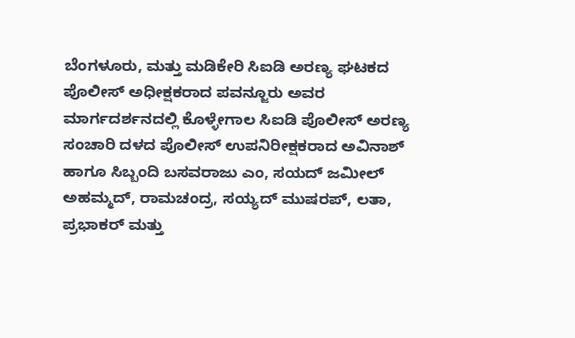ಬೆಂಗಳೂರು, ಮತ್ತು ಮಡಿಕೇರಿ ಸಿಐಡಿ ಅರಣ್ಯ ಘಟಕದ ಪೊಲೀಸ್ ಅಧೀಕ್ಷಕರಾದ ಪವನ್ಜೂರು ಅವರ ಮಾರ್ಗದರ್ಶನದಲ್ಲಿ ಕೊಳ್ಳೇಗಾಲ ಸಿಐಡಿ ಪೊಲೀಸ್ ಅರಣ್ಯ ಸಂಚಾರಿ ದಳದ ಪೊಲೀಸ್ ಉಪನಿರೀಕ್ಷಕರಾದ ಅವಿನಾಶ್ ಹಾಗೂ ಸಿಬ್ಬಂದಿ ಬಸವರಾಜು ಎಂ, ಸಯದ್ ಜಮೀಲ್ ಅಹಮ್ಮದ್, ರಾಮಚಂದ್ರ, ಸಯ್ಯದ್ ಮುಷರಪ್, ಲತಾ, ಪ್ರಭಾಕರ್ ಮತ್ತು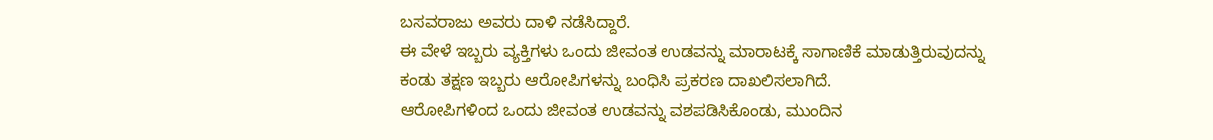ಬಸವರಾಜು ಅವರು ದಾಳಿ ನಡೆಸಿದ್ದಾರೆ.
ಈ ವೇಳೆ ಇಬ್ಬರು ವ್ಯಕ್ತಿಗಳು ಒಂದು ಜೀವಂತ ಉಡವನ್ನು ಮಾರಾಟಕ್ಕೆ ಸಾಗಾಣಿಕೆ ಮಾಡುತ್ತಿರುವುದನ್ನು ಕಂಡು ತಕ್ಷಣ ಇಬ್ಬರು ಆರೋಪಿಗಳನ್ನು ಬಂಧಿಸಿ ಪ್ರಕರಣ ದಾಖಲಿಸಲಾಗಿದೆ.
ಆರೋಪಿಗಳಿಂದ ಒಂದು ಜೀವಂತ ಉಡವನ್ನು ವಶಪಡಿಸಿಕೊಂಡು, ಮುಂದಿನ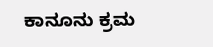ಕಾನೂನು ಕ್ರಮ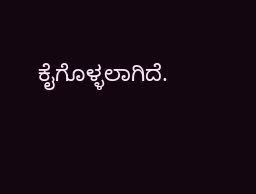ಕೈಗೊಳ್ಳಲಾಗಿದೆ.